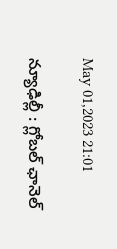May 01,2023 21:01

న్యూఢిల్లీ : గ్లోబల్‌ ఛానెల్‌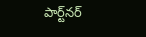పార్ట్‌నర్‌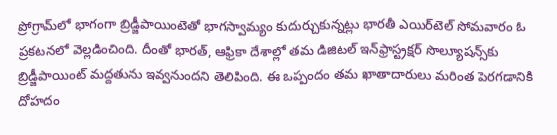ప్రోగ్రామ్‌లో భాగంగా బ్రిడ్జీపాయింటెతో భాగస్వామ్యం కుదుర్చుకున్నట్లు భారతీ ఎయిర్‌టెల్‌ సోమవారం ఓ ప్రకటనలో వెల్లడించింది. దీంతో భారత్‌, ఆఫ్రికా దేశాల్లో తమ డిజిటల్‌ ఇన్‌ఫ్రాస్ట్రక్షర్‌ సొల్యూషన్స్‌కు బ్రిడ్జీపాయింట్‌ మద్దతును ఇవ్వనుందని తెలిపింది. ఈ ఒప్పందం తమ ఖాతాదారులు మరింత పెరగడానికి దోహదం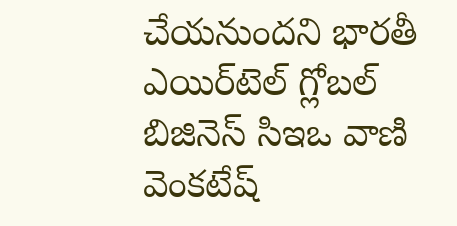చేయనుందని భారతీ ఎయిర్‌టెల్‌ గ్లోబల్‌ బిజినెస్‌ సిఇఒ వాణి వెంకటేష్‌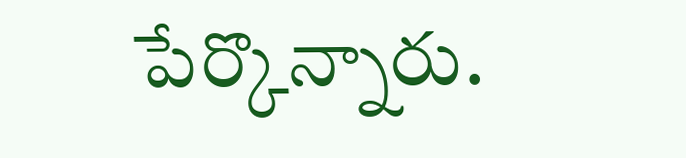పేర్కొన్నారు.